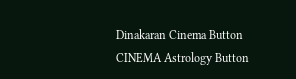Dinakaran Cinema Button CINEMA Astrology Button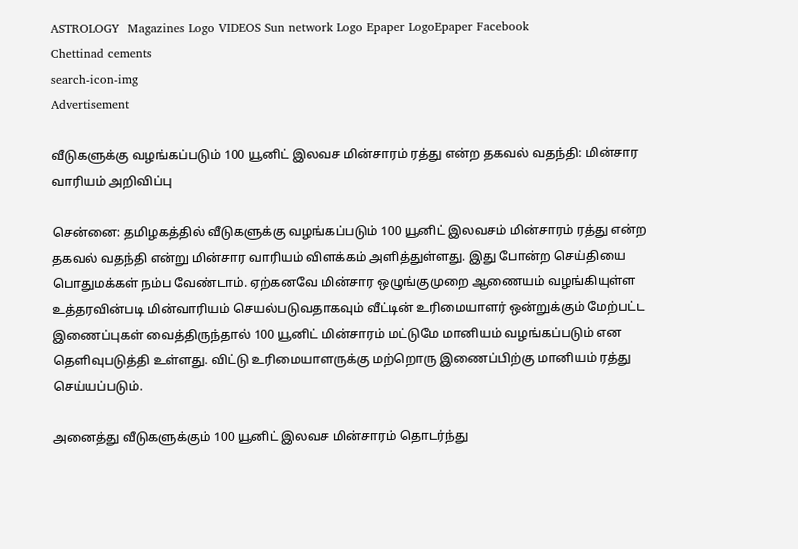ASTROLOGY  Magazines Logo VIDEOS Sun network Logo Epaper LogoEpaper Facebook
Chettinad cements
search-icon-img
Advertisement

வீடுகளுக்கு வழங்கப்படும் 100 யூனிட் இலவச மின்சாரம் ரத்து என்ற தகவல் வதந்தி: மின்சார வாரியம் அறிவிப்பு

சென்னை: தமிழகத்தில் வீடுகளுக்கு வழங்கப்படும் 100 யூனிட் இலவசம் மின்சாரம் ரத்து என்ற தகவல் வதந்தி என்று மின்சார வாரியம் விளக்கம் அளித்துள்ளது. இது போன்ற செய்தியை பொதுமக்கள் நம்ப வேண்டாம். ஏற்கனவே மின்சார ஒழுங்குமுறை ஆணையம் வழங்கியுள்ள உத்தரவின்படி மின்வாரியம் செயல்படுவதாகவும் வீட்டின் உரிமையாளர் ஒன்றுக்கும் மேற்பட்ட இணைப்புகள் வைத்திருந்தால் 100 யூனிட் மின்சாரம் மட்டுமே மானியம் வழங்கப்படும் என தெளிவுபடுத்தி உள்ளது. விட்டு உரிமையாளருக்கு மற்றொரு இணைப்பிற்கு மானியம் ரத்து செய்யப்படும்.

அனைத்து வீடுகளுக்கும் 100 யூனிட் இலவச மின்சாரம் தொடர்ந்து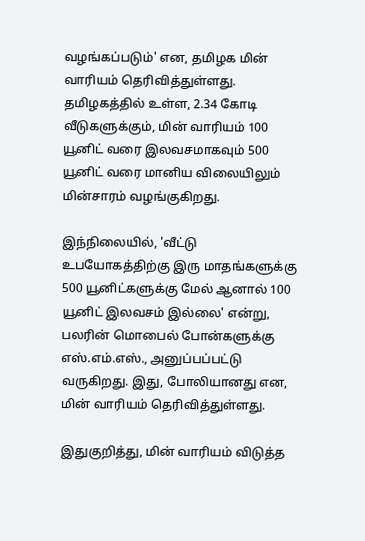வழங்கப்படும்' என, தமிழக மின் வாரியம் தெரிவித்துள்ளது. தமிழகத்தில் உள்ள, 2.34 கோடி வீடுகளுக்கும், மின் வாரியம் 100 யூனிட் வரை இலவசமாகவும் 500 யூனிட் வரை மானிய விலையிலும் மின்சாரம் வழங்குகிறது.

இந்நிலையில், 'வீட்டு உபயோகத்திற்கு இரு மாதங்களுக்கு 500 யூனிட்களுக்கு மேல் ஆனால் 100 யூனிட் இலவசம் இல்லை' என்று, பலரின் மொபைல் போன்களுக்கு எஸ்.எம்.எஸ்., அனுப்பப்பட்டு வருகிறது. இது, போலியானது என, மின் வாரியம் தெரிவித்துள்ளது.

இதுகுறித்து, மின் வாரியம் விடுத்த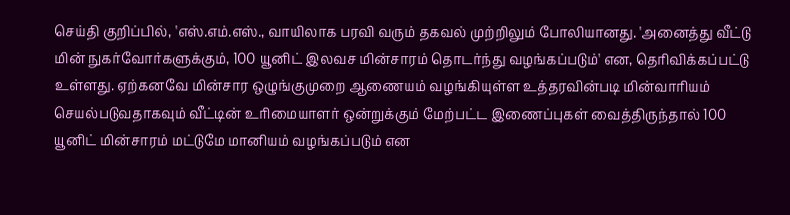செய்தி குறிப்பில், 'எஸ்.எம்.எஸ்., வாயிலாக பரவி வரும் தகவல் முற்றிலும் போலியானது. 'அனைத்து வீட்டு மின் நுகர்வோர்களுக்கும், 100 யூனிட் இலவச மின்சாரம் தொடர்ந்து வழங்கப்படும்' என, தெரிவிக்கப்பட்டு உள்ளது. ஏற்கனவே மின்சார ஒழுங்குமுறை ஆணையம் வழங்கியுள்ள உத்தரவின்படி மின்வாரியம் செயல்படுவதாகவும் வீட்டின் உரிமையாளர் ஒன்றுக்கும் மேற்பட்ட இணைப்புகள் வைத்திருந்தால் 100 யூனிட் மின்சாரம் மட்டுமே மானியம் வழங்கப்படும் என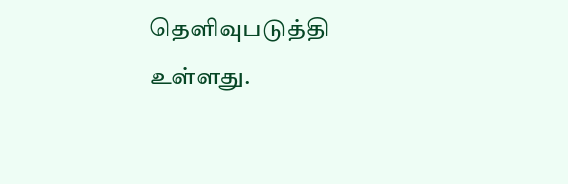தெளிவுபடுத்தி உள்ளது.